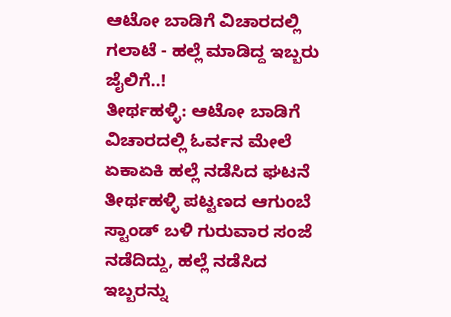ಆಟೋ ಬಾಡಿಗೆ ವಿಚಾರದಲ್ಲಿ ಗಲಾಟೆ - ಹಲ್ಲೆ ಮಾಡಿದ್ದ ಇಬ್ಬರು ಜೈಲಿಗೆ..!
ತೀರ್ಥಹಳ್ಳಿ: ಆಟೋ ಬಾಡಿಗೆ ವಿಚಾರದಲ್ಲಿ ಓರ್ವನ ಮೇಲೆ ಏಕಾಏಕಿ ಹಲ್ಲೆ ನಡೆಸಿದ ಘಟನೆ ತೀರ್ಥಹಳ್ಳಿ ಪಟ್ಟಣದ ಆಗುಂಬೆ ಸ್ಟಾಂಡ್ ಬಳಿ ಗುರುವಾರ ಸಂಜೆ ನಡೆದಿದ್ದು, ಹಲ್ಲೆ ನಡೆಸಿದ ಇಬ್ಬರನ್ನು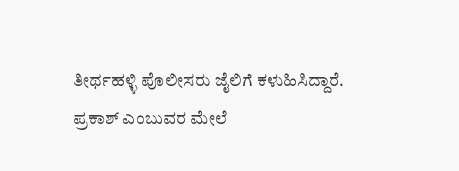ತೀರ್ಥಹಳ್ಳಿ ಪೊಲೀಸರು ಜೈಲಿಗೆ ಕಳುಹಿಸಿದ್ದಾರೆ.
ಪ್ರಕಾಶ್ ಎಂಬುವರ ಮೇಲೆ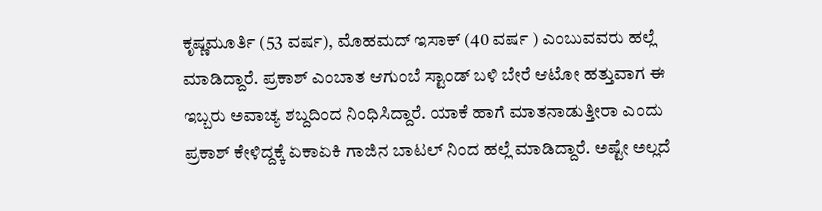ಕೃಷ್ಣಮೂರ್ತಿ (53 ವರ್ಷ), ಮೊಹಮದ್ ಇಸಾಕ್ (40 ವರ್ಷ ) ಎಂಬುವವರು ಹಲ್ಲೆ ಮಾಡಿದ್ದಾರೆ. ಪ್ರಕಾಶ್ ಎಂಬಾತ ಆಗುಂಬೆ ಸ್ಟಾಂಡ್ ಬಳಿ ಬೇರೆ ಆಟೋ ಹತ್ತುವಾಗ ಈ ಇಬ್ಬರು ಅವಾಚ್ಯ ಶಬ್ದದಿಂದ ನಿಂಧಿಸಿದ್ದಾರೆ. ಯಾಕೆ ಹಾಗೆ ಮಾತನಾಡುತ್ತೀರಾ ಎಂದು ಪ್ರಕಾಶ್ ಕೇಳಿದ್ದಕ್ಕೆ ಏಕಾಏಕಿ ಗಾಜಿನ ಬಾಟಲ್ ನಿಂದ ಹಲ್ಲೆ ಮಾಡಿದ್ದಾರೆ. ಅಷ್ಟೇ ಅಲ್ಲದೆ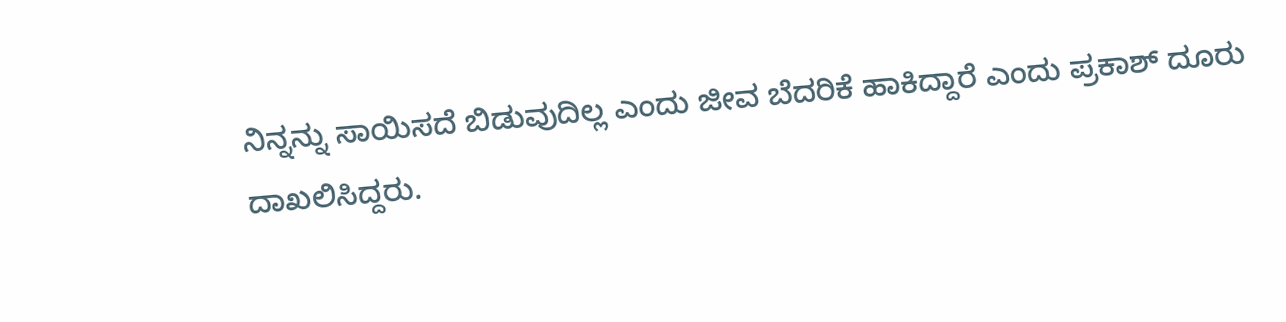ನಿನ್ನನ್ನು ಸಾಯಿಸದೆ ಬಿಡುವುದಿಲ್ಲ ಎಂದು ಜೀವ ಬೆದರಿಕೆ ಹಾಕಿದ್ದಾರೆ ಎಂದು ಪ್ರಕಾಶ್ ದೂರು ದಾಖಲಿಸಿದ್ದರು.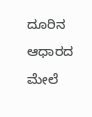ದೂರಿನ ಆಧಾರದ ಮೇಲೆ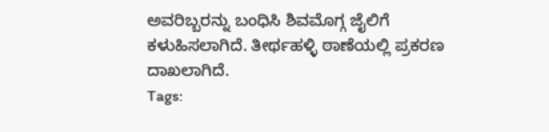ಅವರಿಬ್ಬರನ್ನು ಬಂಧಿಸಿ ಶಿವಮೊಗ್ಗ ಜೈಲಿಗೆ ಕಳುಹಿಸಲಾಗಿದೆ. ತೀರ್ಥಹಳ್ಳಿ ಠಾಣೆಯಲ್ಲಿ ಪ್ರಕರಣ ದಾಖಲಾಗಿದೆ.
Tags: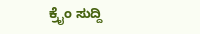ಕ್ರೈಂ ಸುದ್ದಿ